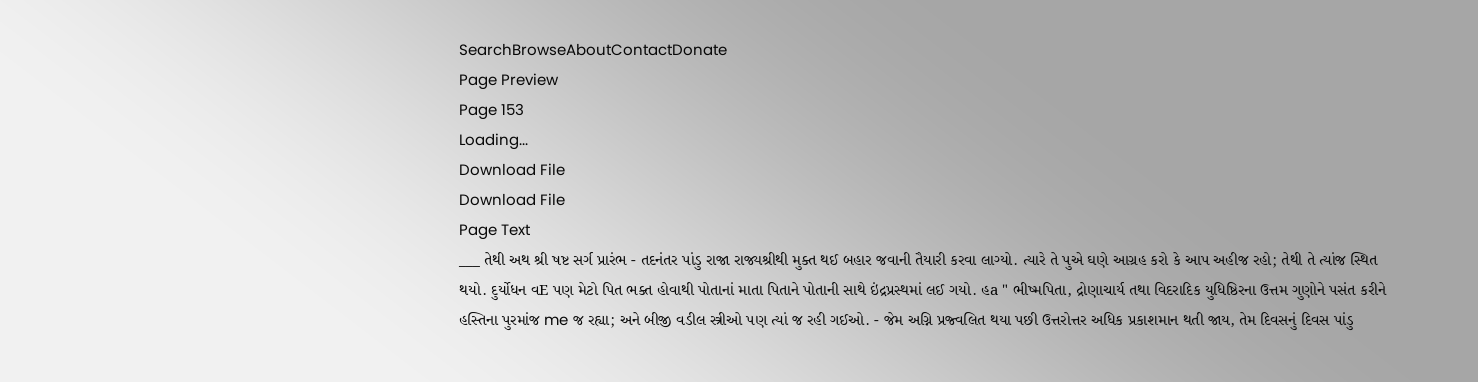SearchBrowseAboutContactDonate
Page Preview
Page 153
Loading...
Download File
Download File
Page Text
___ તેથી અથ શ્રી ષષ્ટ સર્ગ પ્રારંભ - તદનંતર પાંડુ રાજા રાજ્યશ્રીથી મુક્ત થઈ બહાર જવાની તૈયારી કરવા લાગ્યો. ત્યારે તે પુએ ઘણે આગ્રહ કરો કે આપ અહીજ રહો; તેથી તે ત્યાંજ સ્થિત થયો. દુર્યોધન વE પણ મેટો પિત ભક્ત હોવાથી પોતાનાં માતા પિતાને પોતાની સાથે ઇંદ્રપ્રસ્થમાં લઈ ગયો. હa " ભીષ્મપિતા, દ્રોણાચાર્ય તથા વિદરાદિક યુધિષ્ઠિરના ઉત્તમ ગુણોને પસંત કરીને હસ્તિના પુરમાંજ me જ રહ્યા; અને બીજી વડીલ સ્ત્રીઓ પણ ત્યાં જ રહી ગઈઓ. - જેમ અગ્નિ પ્રજ્વલિત થયા પછી ઉત્તરોત્તર અધિક પ્રકાશમાન થતી જાય, તેમ દિવસનું દિવસ પાંડુ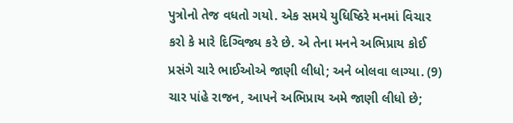પુત્રોનો તેજ વધતો ગયો. એક સમયે યુધિષ્ઠિરે મનમાં વિચાર કરો કે મારે દિગ્વિજ્ય કરે છે. એ તેના મનને અભિપ્રાય કોઈ પ્રસંગે ચારે ભાઈઓએ જાણી લીધો; અને બોલવા લાગ્યા. (9) ચાર પાંહે રાજન, આપને અભિપ્રાય અમે જાણી લીધો છે;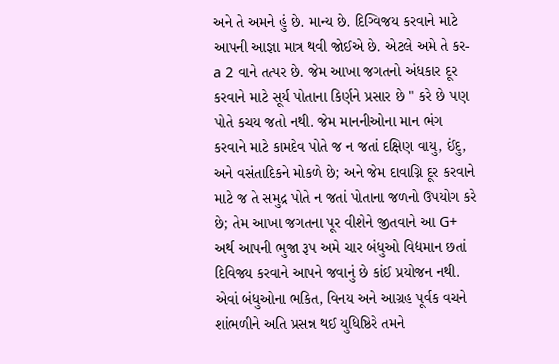અને તે અમને હું છે. માન્ય છે. દિગ્વિજય કરવાને માટે આપની આજ્ઞા માત્ર થવી જોઈએ છે. એટલે અમે તે કર- a 2 વાને તત્પર છે. જેમ આખા જગતનો અંધકાર દૂર કરવાને માટે સૂર્ય પોતાના કિર્ણને પ્રસાર છે " કરે છે પણ પોતે કચય જતો નથી. જેમ માનનીઓના માન ભંગ કરવાને માટે કામદેવ પોતે જ ન જતાં દક્ષિણ વાયુ, ઈંદુ, અને વસંતાદિકને મોકળે છે; અને જેમ દાવાગ્નિ દૂર કરવાને માટે જ તે સમુદ્ર પોતે ન જતાં પોતાના જળનો ઉપયોગ કરે છે; તેમ આખા જગતના પૂર વીશેને જીતવાને આ G+ અર્થ આપની ભુજા રૂપ અમે ચાર બંધુઓ વિદ્યમાન છતાં દિવિજ્ય કરવાને આપને જવાનું છે કાંઈ પ્રયોજન નથી. એવાં બંધુઓના ભકિત, વિનય અને આગ્રહ પૂર્વક વચને શાંભળીને અતિ પ્રસન્ન થઈ યુધિષ્ઠિરે તમને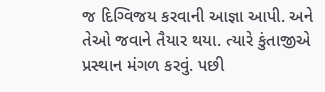જ દિગ્વિજય કરવાની આજ્ઞા આપી. અને તેઓ જવાને તૈયાર થયા. ત્યારે કુંતાજીએ પ્રસ્થાન મંગળ કરવું. પછી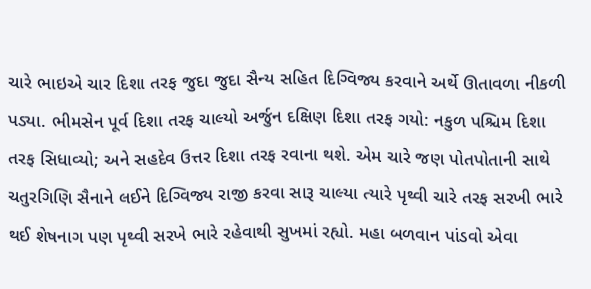ચારે ભાઇએ ચાર દિશા તરફ જુદા જુદા સૈન્ય સહિત દિગ્વિજ્ય કરવાને અર્થે ઊતાવળા નીકળી પડ્યા. ભીમસેન પૂર્વ દિશા તરફ ચાલ્યો અર્જુન દક્ષિણ દિશા તરફ ગયો: નકુળ પશ્ચિમ દિશા તરફ સિધાવ્યો; અને સહદેવ ઉત્તર દિશા તરફ રવાના થશે. એમ ચારે જણ પોતપોતાની સાથે ચતુરગિણિ સૈનાને લઈને દિગ્વિજ્ય રાજી કરવા સારૂ ચાલ્યા ત્યારે પૃથ્વી ચારે તરફ સરખી ભારે થઈ શેષનાગ પણ પૃથ્વી સરખે ભારે રહેવાથી સુખમાં રહ્યો. મહા બળવાન પાંડવો એવા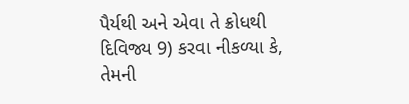પૈર્યથી અને એવા તે ક્રોધથી દિવિજ્ય 9) કરવા નીકળ્યા કે, તેમની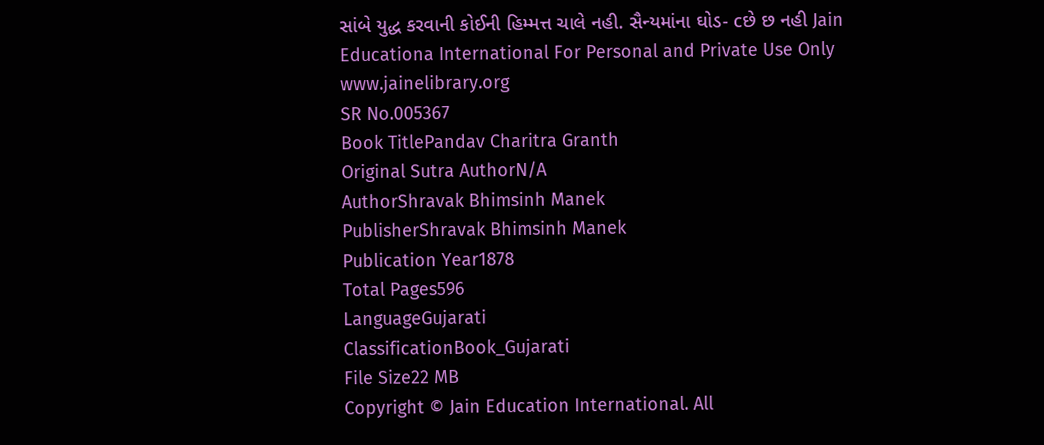સાંબે યુદ્ધ કરવાની કોઈની હિમ્મત્ત ચાલે નહી. સૈન્યમાંના ઘોડ- cછે છ નહી Jain Educationa International For Personal and Private Use Only www.jainelibrary.org
SR No.005367
Book TitlePandav Charitra Granth
Original Sutra AuthorN/A
AuthorShravak Bhimsinh Manek
PublisherShravak Bhimsinh Manek
Publication Year1878
Total Pages596
LanguageGujarati
ClassificationBook_Gujarati
File Size22 MB
Copyright © Jain Education International. All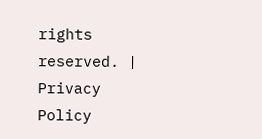rights reserved. | Privacy Policy